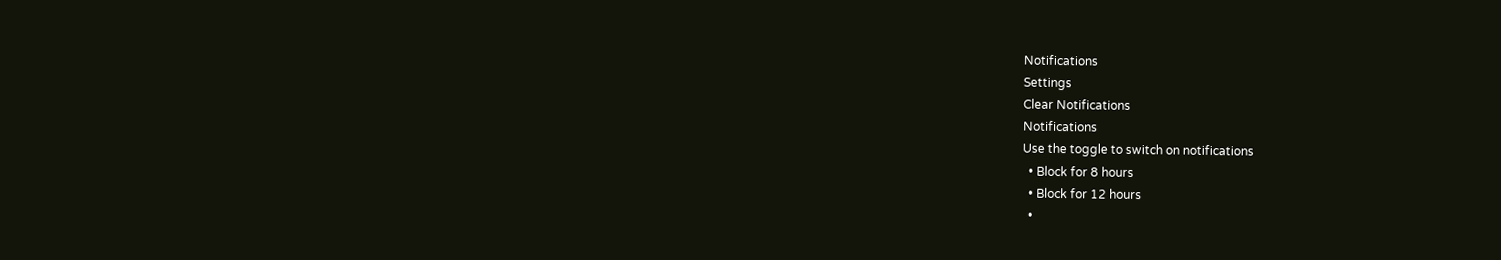Notifications
Settings
Clear Notifications
Notifications
Use the toggle to switch on notifications
  • Block for 8 hours
  • Block for 12 hours
  •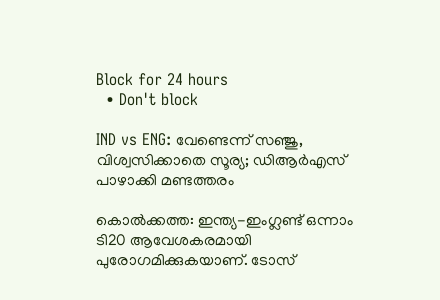Block for 24 hours
  • Don't block

IND vs ENG: വേണ്ടെന്ന് സഞ്ജു, വിശ്വസിക്കാതെ സൂര്യ; ഡിആര്‍എസ് പാഴാക്കി മണ്ടത്തരം

കൊല്‍ക്കത്ത: ഇന്ത്യ-ഇംഗ്ലണ്ട് ഒന്നാം ടി20 ആവേശകരമായി പുരോഗമിക്കുകയാണ്. ടോസ്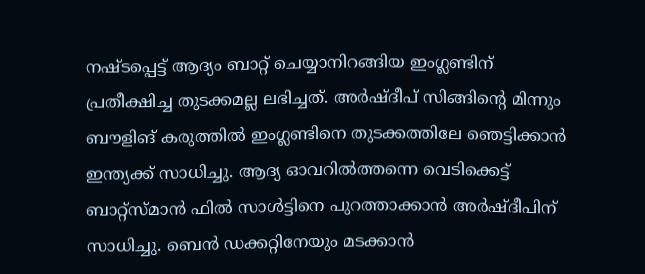നഷ്ടപ്പെട്ട് ആദ്യം ബാറ്റ് ചെയ്യാനിറങ്ങിയ ഇംഗ്ലണ്ടിന് പ്രതീക്ഷിച്ച തുടക്കമല്ല ലഭിച്ചത്. അര്‍ഷ്ദീപ് സിങ്ങിന്റെ മിന്നും ബൗളിങ് കരുത്തില്‍ ഇംഗ്ലണ്ടിനെ തുടക്കത്തിലേ ഞെട്ടിക്കാന്‍ ഇന്ത്യക്ക് സാധിച്ചു. ആദ്യ ഓവറില്‍ത്തന്നെ വെടിക്കെട്ട് ബാറ്റ്‌സ്മാന്‍ ഫില്‍ സാള്‍ട്ടിനെ പുറത്താക്കാന്‍ അര്‍ഷ്ദീപിന് സാധിച്ചു. ബെന്‍ ഡക്കറ്റിനേയും മടക്കാന്‍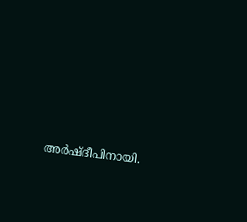അര്‍ഷ്ദീപിനായി.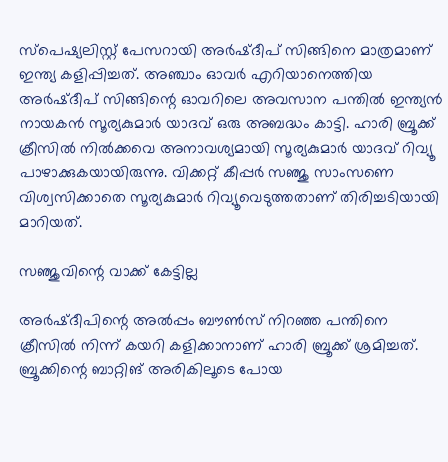സ്‌പെഷ്യലിസ്റ്റ് പേസറായി അര്‍ഷ്ദീപ് സിങ്ങിനെ മാത്രമാണ് ഇന്ത്യ കളിപ്പിച്ചത്. അഞ്ചാം ഓവര്‍ എറിയാനെത്തിയ അര്‍ഷ്ദീപ് സിങ്ങിന്റെ ഓവറിലെ അവസാന പന്തില്‍ ഇന്ത്യന്‍ നായകന്‍ സൂര്യകുമാര്‍ യാദവ് ഒരു അബദ്ധം കാട്ടി. ഹാരി ബ്രൂക്ക് ക്രീസില്‍ നില്‍ക്കവെ അനാവശ്യമായി സൂര്യകുമാര്‍ യാദവ് റിവ്യൂ പാഴാക്കുകയായിരുന്നു. വിക്കറ്റ് കീപ്പര്‍ സഞ്ജു സാംസണെ വിശ്വസിക്കാതെ സൂര്യകുമാര്‍ റിവ്യൂവെടുത്തതാണ് തിരിച്ചടിയായി മാറിയത്.

സഞ്ജുവിന്റെ വാക്ക് കേട്ടില്ല

അര്‍ഷ്ദീപിന്റെ അല്‍പ്പം ബൗണ്‍സ് നിറഞ്ഞ പന്തിനെ ക്രീസില്‍ നിന്ന് കയറി കളിക്കാനാണ് ഹാരി ബ്രൂക്ക് ശ്രമിച്ചത്. ബ്രൂക്കിന്റെ ബാറ്റിങ് അരികിലൂടെ പോയ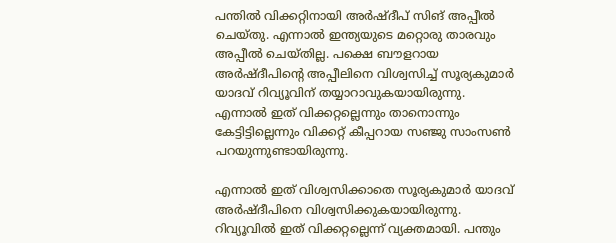പന്തില്‍ വിക്കറ്റിനായി അര്‍ഷ്ദീപ് സിങ് അപ്പീല്‍ ചെയ്തു. എന്നാല്‍ ഇന്ത്യയുടെ മറ്റൊരു താരവും അപ്പീല്‍ ചെയ്തില്ല. പക്ഷെ ബൗളറായ അര്‍ഷ്ദീപിന്റെ അപ്പീലിനെ വിശ്വസിച്ച് സൂര്യകുമാര്‍ യാദവ് റിവ്യൂവിന് തയ്യാറാവുകയായിരുന്നു. എന്നാല്‍ ഇത് വിക്കറ്റല്ലെന്നും താനൊന്നും കേട്ടിട്ടില്ലെന്നും വിക്കറ്റ് കീപ്പറായ സഞ്ജു സാംസണ്‍ പറയുന്നുണ്ടായിരുന്നു.

എന്നാല്‍ ഇത് വിശ്വസിക്കാതെ സൂര്യകുമാര്‍ യാദവ് അര്‍ഷ്ദീപിനെ വിശ്വസിക്കുകയായിരുന്നു. റിവ്യൂവില്‍ ഇത് വിക്കറ്റല്ലെന്ന് വ്യക്തമായി. പന്തും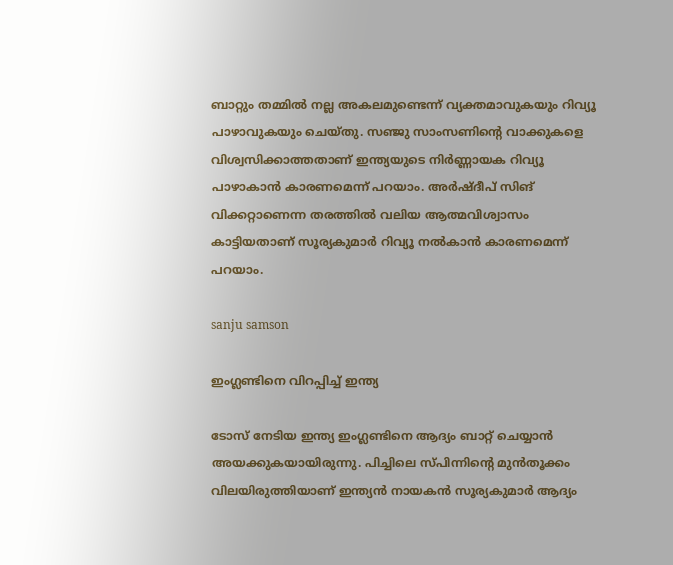ബാറ്റും തമ്മില്‍ നല്ല അകലമുണ്ടെന്ന് വ്യക്തമാവുകയും റിവ്യൂ പാഴാവുകയും ചെയ്തു. സഞ്ജു സാംസണിന്റെ വാക്കുകളെ വിശ്വസിക്കാത്തതാണ് ഇന്ത്യയുടെ നിര്‍ണ്ണായക റിവ്യൂ പാഴാകാന്‍ കാരണമെന്ന് പറയാം. അര്‍ഷ്ദീപ് സിങ് വിക്കറ്റാണെന്ന തരത്തില്‍ വലിയ ആത്മവിശ്വാസം കാട്ടിയതാണ് സൂര്യകുമാര്‍ റിവ്യൂ നല്‍കാന്‍ കാരണമെന്ന് പറയാം.

sanju samson

ഇംഗ്ലണ്ടിനെ വിറപ്പിച്ച് ഇന്ത്യ

ടോസ് നേടിയ ഇന്ത്യ ഇംഗ്ലണ്ടിനെ ആദ്യം ബാറ്റ് ചെയ്യാന്‍ അയക്കുകയായിരുന്നു. പിച്ചിലെ സ്പിന്നിന്റെ മുന്‍തൂക്കം വിലയിരുത്തിയാണ് ഇന്ത്യന്‍ നായകന്‍ സൂര്യകുമാര്‍ ആദ്യം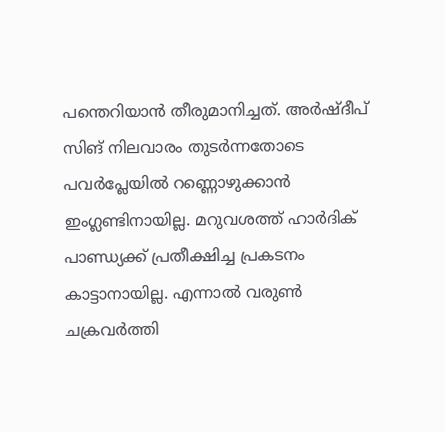പന്തെറിയാന്‍ തീരുമാനിച്ചത്. അര്‍ഷ്ദീപ് സിങ് നിലവാരം തുടര്‍ന്നതോടെ പവര്‍പ്ലേയില്‍ റണ്ണൊഴുക്കാന്‍ ഇംഗ്ലണ്ടിനായില്ല. മറുവശത്ത് ഹാര്‍ദിക് പാണ്ഡ്യക്ക് പ്രതീക്ഷിച്ച പ്രകടനം കാട്ടാനായില്ല. എന്നാല്‍ വരുണ്‍ ചക്രവര്‍ത്തി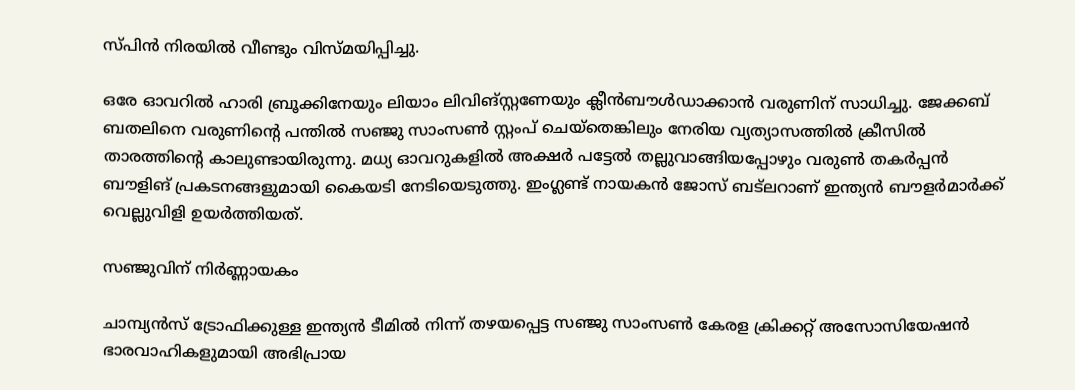സ്പിന്‍ നിരയില്‍ വീണ്ടും വിസ്മയിപ്പിച്ചു.

ഒരേ ഓവറില്‍ ഹാരി ബ്രൂക്കിനേയും ലിയാം ലിവിങ്‌സ്റ്റണേയും ക്ലീന്‍ബൗള്‍ഡാക്കാന്‍ വരുണിന് സാധിച്ചു. ജേക്കബ് ബതലിനെ വരുണിന്റെ പന്തില്‍ സഞ്ജു സാംസണ്‍ സ്റ്റംപ് ചെയ്‌തെങ്കിലും നേരിയ വ്യത്യാസത്തില്‍ ക്രീസില്‍ താരത്തിന്റെ കാലുണ്ടായിരുന്നു. മധ്യ ഓവറുകളില്‍ അക്ഷര്‍ പട്ടേല്‍ തല്ലുവാങ്ങിയപ്പോഴും വരുണ്‍ തകര്‍പ്പന്‍ ബൗളിങ് പ്രകടനങ്ങളുമായി കൈയടി നേടിയെടുത്തു. ഇംഗ്ലണ്ട് നായകന്‍ ജോസ് ബട്‌ലറാണ് ഇന്ത്യന്‍ ബൗളര്‍മാര്‍ക്ക് വെല്ലുവിളി ഉയര്‍ത്തിയത്.

സഞ്ജുവിന് നിര്‍ണ്ണായകം

ചാമ്പ്യന്‍സ് ട്രോഫിക്കുള്ള ഇന്ത്യന്‍ ടീമില്‍ നിന്ന് തഴയപ്പെട്ട സഞ്ജു സാംസണ്‍ കേരള ക്രിക്കറ്റ് അസോസിയേഷന്‍ ഭാരവാഹികളുമായി അഭിപ്രായ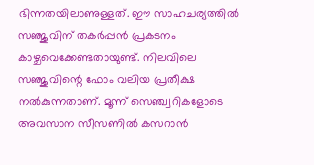ഭിന്നതയിലാണുള്ളത്. ഈ സാഹചര്യത്തില്‍ സഞ്ജുവിന് തകര്‍പ്പന്‍ പ്രകടനം കാഴ്ചവെക്കേണ്ടതായുണ്ട്. നിലവിലെ സഞ്ജുവിന്റെ ഫോം വലിയ പ്രതീക്ഷ നല്‍കുന്നതാണ്. മൂന്ന് സെഞ്ച്വറികളോടെ അവസാന സീസണില്‍ കസറാന്‍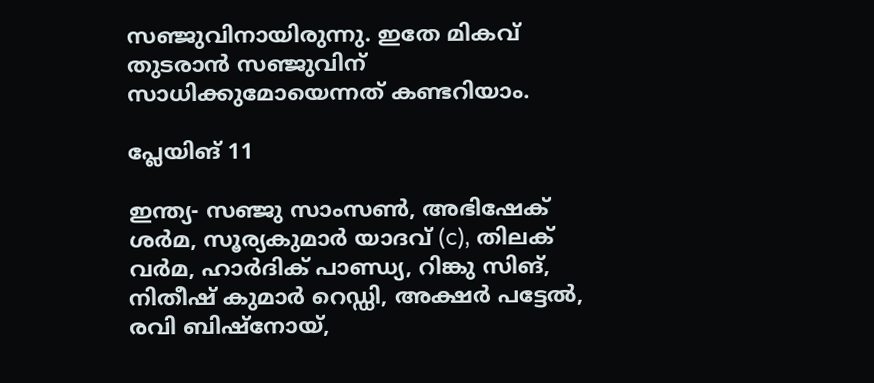സഞ്ജുവിനായിരുന്നു. ഇതേ മികവ് തുടരാന്‍ സഞ്ജുവിന് സാധിക്കുമോയെന്നത് കണ്ടറിയാം.

പ്ലേയിങ് 11

ഇന്ത്യ- സഞ്ജു സാംസണ്‍, അഭിഷേക് ശര്‍മ, സൂര്യകുമാര്‍ യാദവ് (c), തിലക് വര്‍മ, ഹാര്‍ദിക് പാണ്ഡ്യ, റിങ്കു സിങ്, നിതീഷ് കുമാര്‍ റെഡ്ഡി, അക്ഷര്‍ പട്ടേല്‍, രവി ബിഷ്‌നോയ്,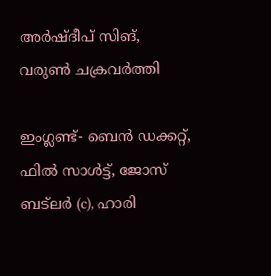അര്‍ഷ്ദീപ് സിങ്, വരുണ്‍ ചക്രവര്‍ത്തി

ഇംഗ്ലണ്ട്- ബെന്‍ ഡക്കറ്റ്, ഫില്‍ സാള്‍ട്ട്, ജോസ് ബട്‌ലര്‍ (c), ഹാരി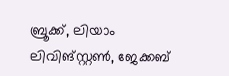ബ്രൂക്ക്, ലിയാം ലിവിങ്‌സ്റ്റണ്‍, ജേക്കബ്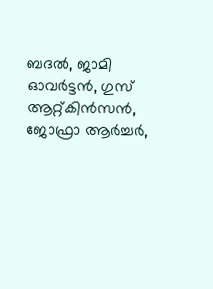ബദല്‍, ജാമി ഓവര്‍ട്ടന്‍, ഗുസ് ആറ്റ്കിന്‍സന്‍, ജോഫ്രാ ആര്‍ച്ചര്‍,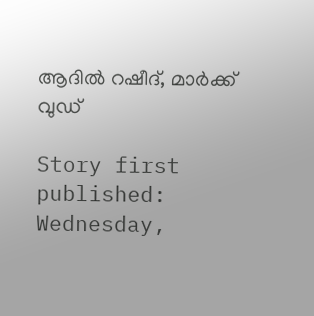ആദില്‍ റഷീദ്, മാര്‍ക്ക് വുഡ്

Story first published: Wednesday,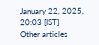January 22, 2025, 20:03 [IST]
Other articles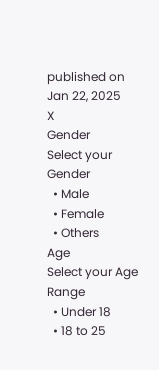published on Jan 22, 2025
X
Gender
Select your Gender
  • Male
  • Female
  • Others
Age
Select your Age Range
  • Under 18
  • 18 to 25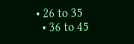• 26 to 35
  • 36 to 45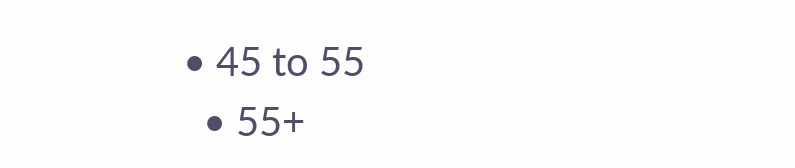• 45 to 55
  • 55+